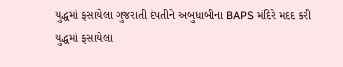યુદ્ધમાં ફસાયેલા ગુજરાતી દંપતીને અબુધાબીના BAPS મંદિરે મદદ કરી
યુદ્ધમાં ફસાયેલા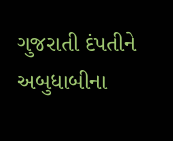ગુજરાતી દંપતીને અબુધાબીના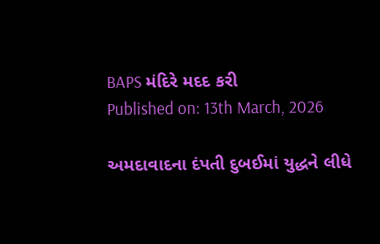BAPS મંદિરે મદદ કરી
Published on: 13th March, 2026

અમદાવાદના દંપતી દુબઈમાં યુદ્ધને લીધે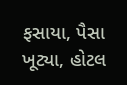ફસાયા, પૈસા ખૂટ્યા, હોટલ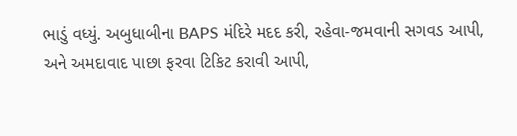ભાડું વધ્યું. અબુધાબીના BAPS મંદિરે મદદ કરી, રહેવા-જમવાની સગવડ આપી, અને અમદાવાદ પાછા ફરવા ટિકિટ કરાવી આપી,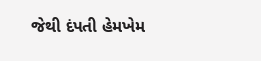જેથી દંપતી હેમખેમ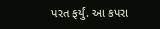પરત ફર્યું. આ કપરા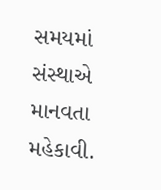સમયમાં સંસ્થાએ માનવતા મહેકાવી.